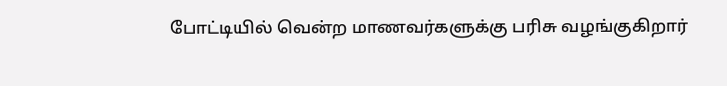போட்டியில் வென்ற மாணவர்களுக்கு பரிசு வழங்குகிறார்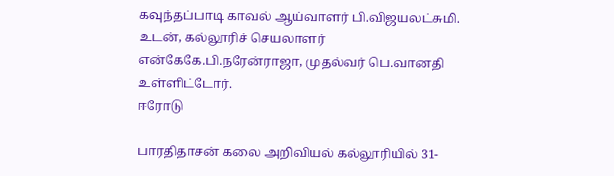கவுந்தப்பாடி காவல் ஆய்வாளர் பி.விஜயலட்சுமி. உடன், கல்லூரிச் செயலாளர் என்கேகே.பி.நரேன்ராஜா, முதல்வர் பெ.வானதி உள்ளிட்டோர்.
ஈரோடு

பாரதிதாசன் கலை அறிவியல் கல்லூரியில் 31-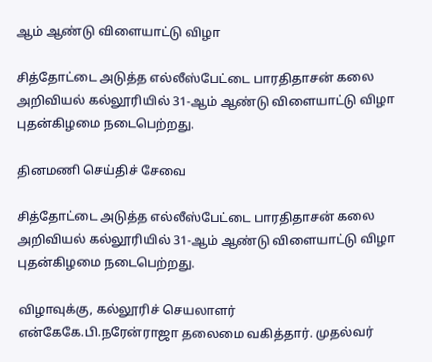ஆம் ஆண்டு விளையாட்டு விழா

சித்தோட்டை அடுத்த எல்லீஸ்பேட்டை பாரதிதாசன் கலை அறிவியல் கல்லூரியில் 31-ஆம் ஆண்டு விளையாட்டு விழா புதன்கிழமை நடைபெற்றது.

தினமணி செய்திச் சேவை

சித்தோட்டை அடுத்த எல்லீஸ்பேட்டை பாரதிதாசன் கலை அறிவியல் கல்லூரியில் 31-ஆம் ஆண்டு விளையாட்டு விழா புதன்கிழமை நடைபெற்றது.

விழாவுக்கு, கல்லூரிச் செயலாளர் என்கேகே.பி.நரேன்ராஜா தலைமை வகித்தார். முதல்வர்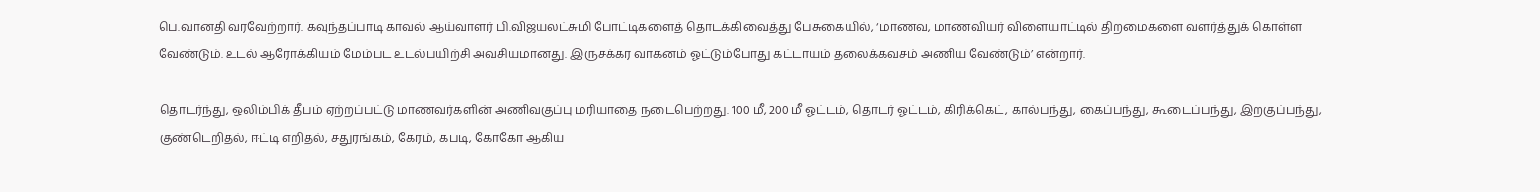பெ.வானதி வரவேற்றார். கவுந்தப்பாடி காவல் ஆய்வாளர் பி.விஜயலட்சுமி போட்டிகளைத் தொடக்கிவைத்து பேசுகையில், ‘மாணவ, மாணவியர் விளையாட்டில் திறமைகளை வளர்த்துக் கொள்ள வேண்டும். உடல் ஆரோக்கியம் மேம்பட உடல்பயிற்சி அவசியமானது. இருசக்கர வாகனம் ஓட்டும்போது கட்டாயம் தலைக்கவசம் அணிய வேண்டும்’ என்றார்.

தொடர்ந்து, ஒலிம்பிக் தீபம் ஏற்றப்பட்டு மாணவர்களின் அணிவகுப்பு மரியாதை நடைபெற்றது. 100 மீ, 200 மீ ஓட்டம், தொடர் ஓட்டம், கிரிக்கெட், கால்பந்து, கைப்பந்து, கூடைப்பந்து, இறகுப்பந்து, குண்டெறிதல், ஈட்டி எறிதல், சதுரங்கம், கேரம், கபடி, கோகோ ஆகிய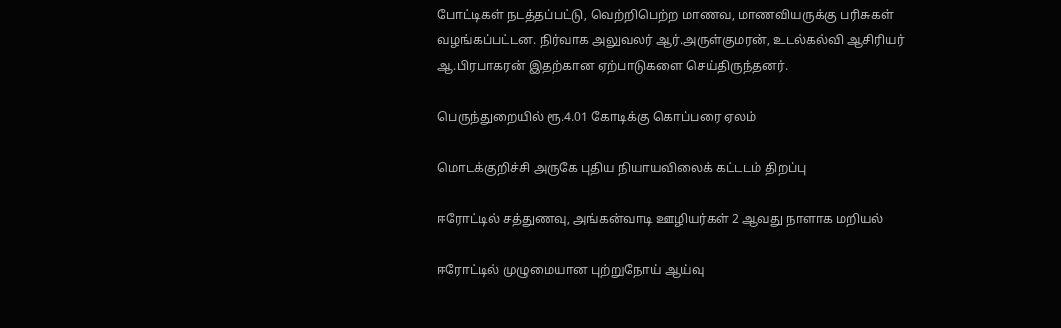போட்டிகள் நடத்தப்பட்டு, வெற்றிபெற்ற மாணவ, மாணவியருக்கு பரிசுகள் வழங்கப்பட்டன. நிர்வாக அலுவலர் ஆர்.அருள்குமரன், உடல்கல்வி ஆசிரியர் ஆ.பிரபாகரன் இதற்கான ஏற்பாடுகளை செய்திருந்தனர்.

பெருந்துறையில் ரூ.4.01 கோடிக்கு கொப்பரை ஏலம்

மொடக்குறிச்சி அருகே புதிய நியாயவிலைக் கட்டடம் திறப்பு

ஈரோட்டில் சத்துணவு, அங்கன்வாடி ஊழியர்கள் 2 ஆவது நாளாக மறியல்

ஈரோட்டில் முழுமையான புற்றுநோய் ஆய்வு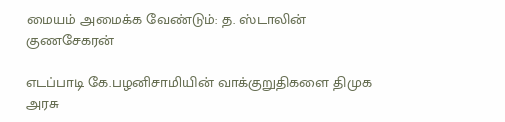மையம் அமைக்க வேண்டும்: த. ஸ்டாலின் குணசேகரன்

எடப்பாடி கே.பழனிசாமியின் வாக்குறுதிகளை திமுக அரசு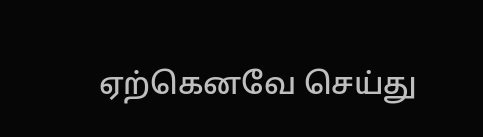ஏற்கெனவே செய்து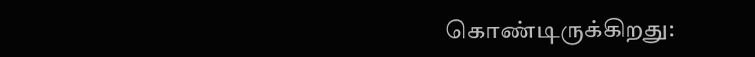கொண்டிருக்கிறது: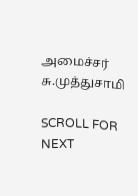அமைச்சர் சு.முத்துசாமி

SCROLL FOR NEXT